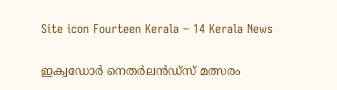Site icon Fourteen Kerala – 14 Kerala News

ഇക്വഡോർ നെതര്‍ലൻഡ്സ് മത്സരം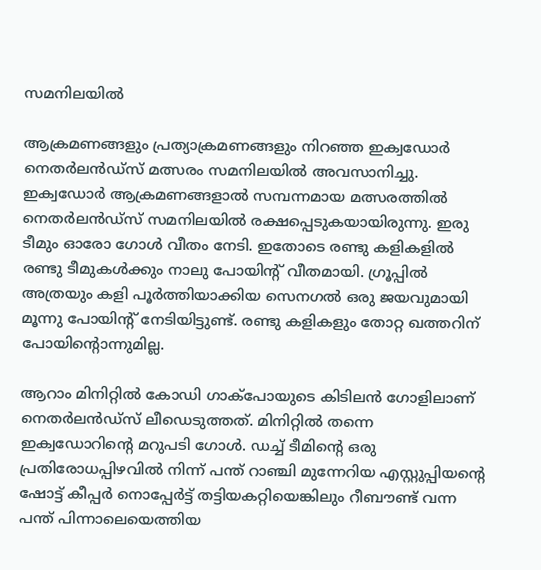സമനിലയിൽ

ആക്രമണങ്ങളും പ്രത്യാക്രമണങ്ങളും നിറഞ്ഞ ഇക്വഡോർ നെതര്‍ലൻഡ്സ് മത്സരം സമനിലയിൽ അവസാനിച്ചു. ഇക്വഡോര്‍ ആക്രമണങ്ങളാൽ സമ്പന്നമായ മത്സരത്തില്‍ നെതര്‍ലന്‍ഡ്‌സ് സമനിലയിൽ രക്ഷപ്പെടുകയായിരുന്നു. ഇരു ടീമും ഓരോ ഗോള്‍ വീതം നേടി. ഇതോടെ രണ്ടു കളികളിൽ രണ്ടു ടീമുകൾക്കും നാലു പോയിന്റ് വീതമായി. ഗ്രൂപ്പിൽ അത്രയും കളി പൂർത്തിയാക്കിയ സെനഗൽ ഒരു ജയവുമായി മൂന്നു പോയിന്റ് നേടിയിട്ടുണ്ട്. രണ്ടു കളികളും തോറ്റ ഖത്തറിന് പോയിന്റൊന്നുമില്ല.

ആറാം മിനിറ്റില്‍ കോഡി ഗാക്‌പോയുടെ കിടിലന്‍ ഗോളിലാണ് നെതർലൻഡ്സ് ലീഡെടുത്തത്. മിനിറ്റില്‍ തന്നെ ഇക്വഡോറിന്റെ മറുപടി ഗോള്‍. ഡച്ച് ടീമിന്റെ ഒരു പ്രതിരോധപ്പിഴവില്‍ നിന്ന് പന്ത് റാഞ്ചി മുന്നേറിയ എസ്റ്റുപ്പിയന്റെ ഷോട്ട് കീപ്പര്‍ നൊപ്പേര്‍ട്ട് തട്ടിയകറ്റിയെങ്കിലും റീബൗണ്ട് വന്ന പന്ത് പിന്നാലെയെത്തിയ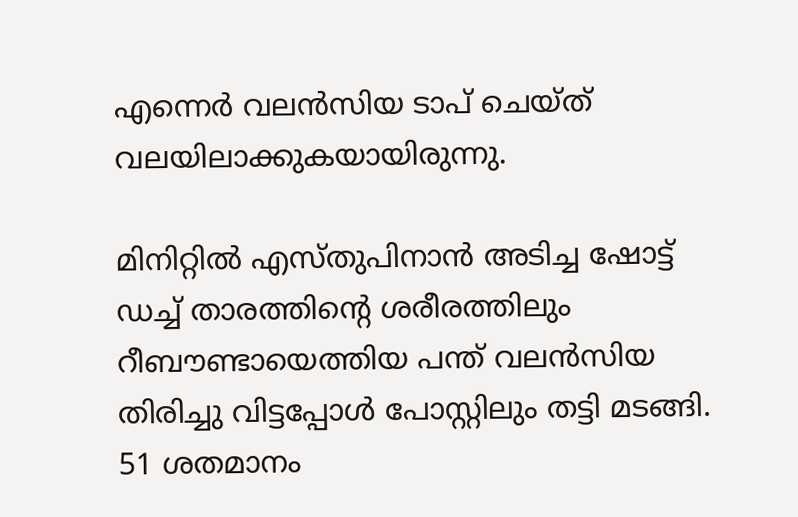എന്നെര്‍ വലന്‍സിയ ടാപ് ചെയ്ത് വലയിലാക്കുകയായിരുന്നു.

മിനിറ്റിൽ എസ്തുപിനാൻ അടിച്ച ഷോട്ട് ഡച്ച് താരത്തിന്റെ ശരീരത്തിലും റീബൗണ്ടായെത്തിയ പന്ത് വലൻസിയ തിരിച്ചു വിട്ടപ്പോൾ പോസ്റ്റിലും തട്ടി മടങ്ങി. 51 ശതമാനം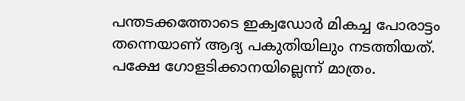പന്തടക്കത്തോടെ ഇക്വഡോർ മികച്ച പോരാട്ടം തന്നെയാണ് ആദ്യ പകുതിയിലും നടത്തിയത്. പക്ഷേ ഗോളടിക്കാനയില്ലെന്ന് മാത്രം.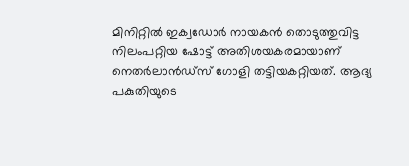മിനിറ്റിൽ ഇക്വഡോർ നായകൻ തൊടുത്തുവിട്ട നിലംപറ്റിയ ഷോട്ട് അതിശയകരമായാണ് നെതർലാൻഡ്സ് ഗോളി തട്ടിയകറ്റിയത്. ആദ്യ പകുതിയുടെ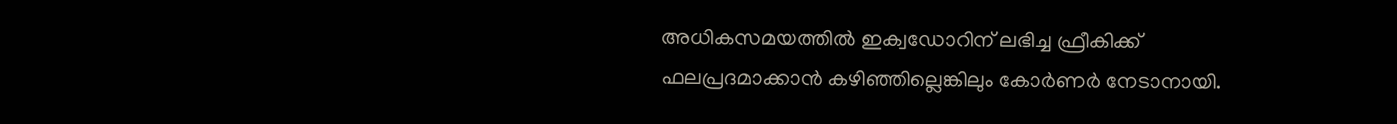അധികസമയത്തിൽ ഇക്വഡോറിന് ലഭിച്ച ഫ്രീകിക്ക് ഫലപ്രദമാക്കാൻ കഴിഞ്ഞില്ലെങ്കിലും കോർണർ നേടാനായി.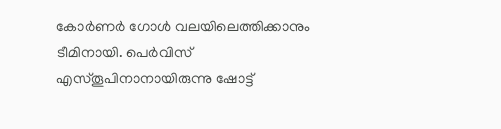കോർണർ ഗോൾ വലയിലെത്തിക്കാനും ടീമിനായി. പെർവിസ് എസ്തൂപിനാനായിരുന്നു ഷോട്ട്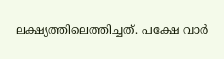ലക്ഷ്യത്തിലെത്തിച്ചത്. പക്ഷേ വാർ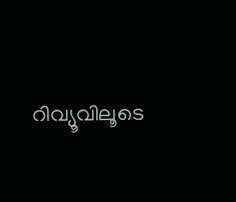റിവ്യൂവിലൂടെ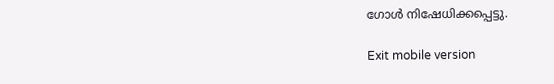ഗോൾ നിഷേധിക്കപ്പെട്ടു.

Exit mobile version